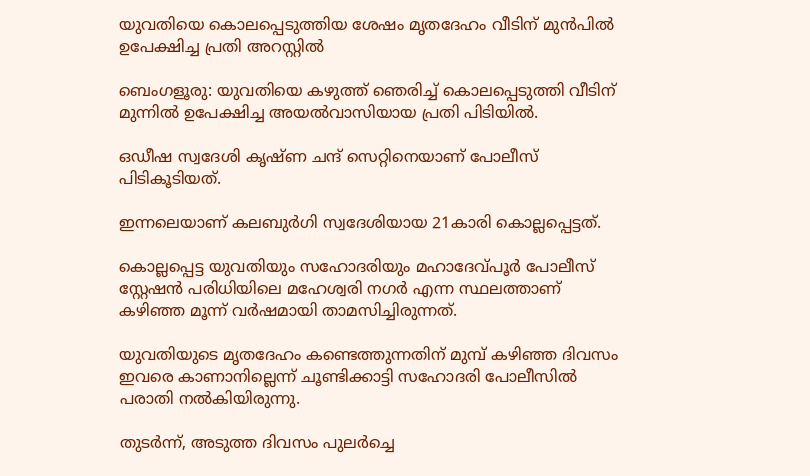യുവതിയെ കൊലപ്പെടുത്തിയ ശേഷം മൃതദേഹം വീടിന് മുൻപിൽ ഉപേക്ഷിച്ച പ്രതി അറസ്റ്റിൽ

ബെംഗളൂരു: യുവതിയെ കഴുത്ത് ഞെരിച്ച് കൊലപ്പെടുത്തി വീടിന് മുന്നിൽ ഉപേക്ഷിച്ച അയൽവാസിയായ പ്രതി പിടിയിൽ.

ഒഡീഷ സ്വദേശി കൃഷ്ണ ചന്ദ് സെറ്റിനെയാണ് പോലീസ് പിടികൂടിയത്.

ഇന്നലെയാണ് കലബുർഗി സ്വദേശിയായ 21കാരി കൊല്ലപ്പെട്ടത്.

കൊല്ലപ്പെട്ട യുവതിയും സഹോദരിയും മഹാദേവ്പൂർ പോലീസ് സ്റ്റേഷൻ പരിധിയിലെ മഹേശ്വരി നഗർ എന്ന സ്ഥലത്താണ് കഴിഞ്ഞ മൂന്ന് വർഷമായി താമസിച്ചിരുന്നത്.

യുവതിയുടെ മൃതദേഹം കണ്ടെത്തുന്നതിന് മുമ്പ് കഴിഞ്ഞ ദിവസം ഇവരെ കാണാനില്ലെന്ന് ചൂണ്ടിക്കാട്ടി സഹോദരി പോലീസിൽ പരാതി നൽകിയിരുന്നു.

തുടർന്ന്, അടുത്ത ദിവസം പുലർച്ചെ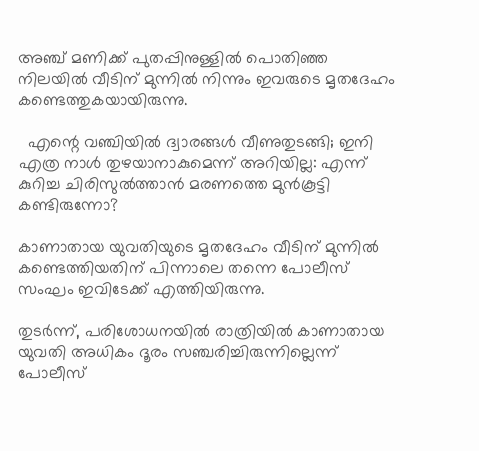അഞ്ച് മണിക്ക് പുതപ്പിനുള്ളിൽ പൊതിഞ്ഞ നിലയിൽ വീടിന് മുന്നിൽ നിന്നും ഇവരുടെ മൃതദേഹം കണ്ടെത്തുകയായിരുന്നു.

  എന്റെ വഞ്ചിയിൽ ദ്വാരങ്ങൾ വീണുതുടങ്ങി; ഇനി എത്ര നാൾ തുഴയാനാകുമെന്ന് അറിയില്ല: എന്ന് കുറിച്ച ചിരിസുൽത്താൻ മരണത്തെ മുൻകൂട്ടി കണ്ടിരുന്നോ?

കാണാതായ യുവതിയുടെ മൃതദേഹം വീടിന് മുന്നിൽ കണ്ടെത്തിയതിന് പിന്നാലെ തന്നെ പോലീസ് സംഘം ഇവിടേക്ക് എത്തിയിരുന്നു.

തുടർന്ന്, പരിശോധനയിൽ രാത്രിയിൽ കാണാതായ യുവതി അധികം ദൂരം സഞ്ചരിച്ചിരുന്നില്ലെന്ന് പോലീസ്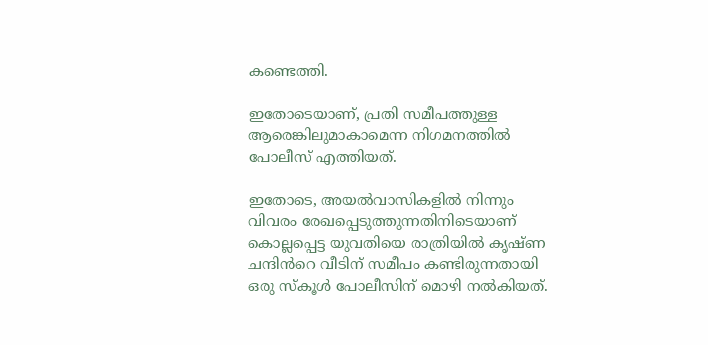കണ്ടെത്തി.

ഇതോടെയാണ്, പ്രതി സമീപത്തുള്ള ആരെങ്കിലുമാകാമെന്ന നിഗമനത്തിൽ പോലീസ് എത്തിയത്.

ഇതോടെ, അയൽവാസികളിൽ നിന്നും വിവരം രേഖപ്പെടുത്തുന്നതിനിടെയാണ് കൊല്ലപ്പെട്ട യുവതിയെ രാത്രിയിൽ കൃഷ്ണ ചന്ദിൻറെ വീടിന് സമീപം കണ്ടിരുന്നതായി ഒരു സ്കൂൾ പോലീസിന് മൊഴി നൽകിയത്.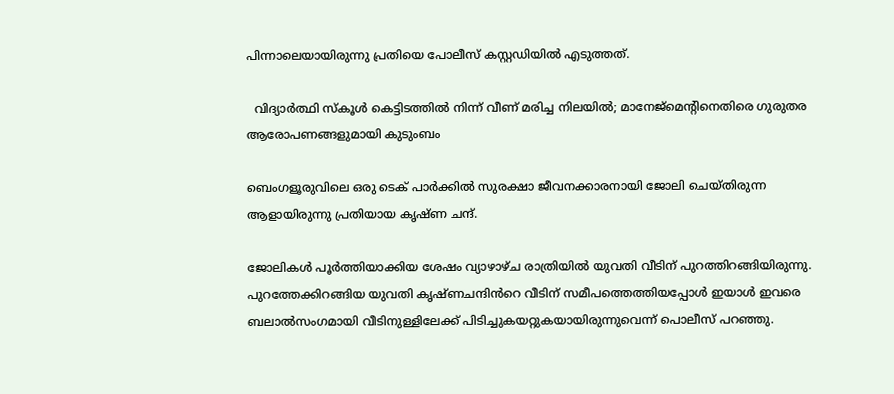പിന്നാലെയായിരുന്നു പ്രതിയെ പോലീസ് കസ്റ്റഡിയിൽ എടുത്തത്.

  വിദ്യാർത്ഥി സ്കൂൾ കെട്ടിടത്തിൽ നിന്ന് വീണ് മരിച്ച നിലയിൽ; മാനേജ്മെന്റിനെതിരെ ഗുരുതര ആരോപണങ്ങളുമായി കുടുംബം

ബെംഗളൂരുവിലെ ഒരു ടെക് പാർക്കിൽ സുരക്ഷാ ജീവനക്കാരനായി ജോലി ചെയ്‌തിരുന്ന ആളായിരുന്നു പ്രതിയായ കൃഷ്‌ണ ചന്ദ്.

ജോലികൾ പൂർത്തിയാക്കിയ ശേഷം വ്യാഴാഴ്‌ച രാത്രിയിൽ യുവതി വീടിന് പുറത്തിറങ്ങിയിരുന്നു. പുറത്തേക്കിറങ്ങിയ യുവതി കൃഷ്ണചന്ദിൻറെ വീടിന് സമീപത്തെത്തിയപ്പോൾ ഇയാൾ ഇവരെ ബലാൽസംഗമായി വീടിനുള്ളിലേക്ക് പിടിച്ചുകയറ്റുകയായിരുന്നുവെന്ന് പൊലീസ് പറഞ്ഞു.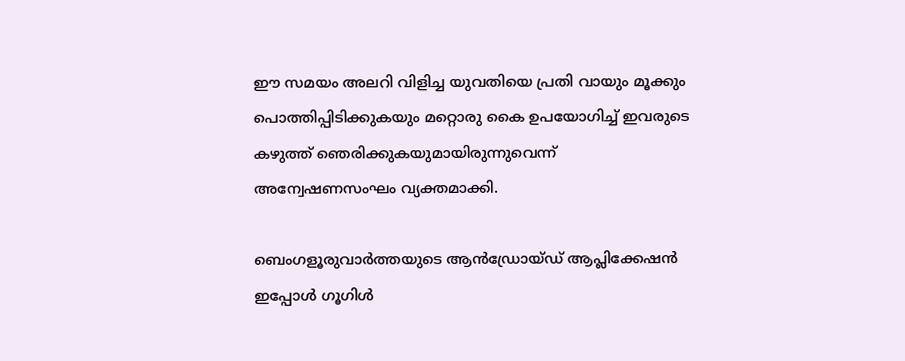ഈ സമയം അലറി വിളിച്ച യുവതിയെ പ്രതി വായും മൂക്കും പൊത്തിപ്പിടിക്കുകയും മറ്റൊരു കൈ ഉപയോഗിച്ച് ഇവരുടെ കഴുത്ത് ഞെരിക്കുകയുമായിരുന്നുവെന്ന് അന്വേഷണസംഘം വ്യക്തമാക്കി.

ബെംഗളൂരുവാർത്തയുടെ ആൻഡ്രോയ്ഡ് ആപ്ലിക്കേഷൻ ഇപ്പോൾ ഗൂഗിൾ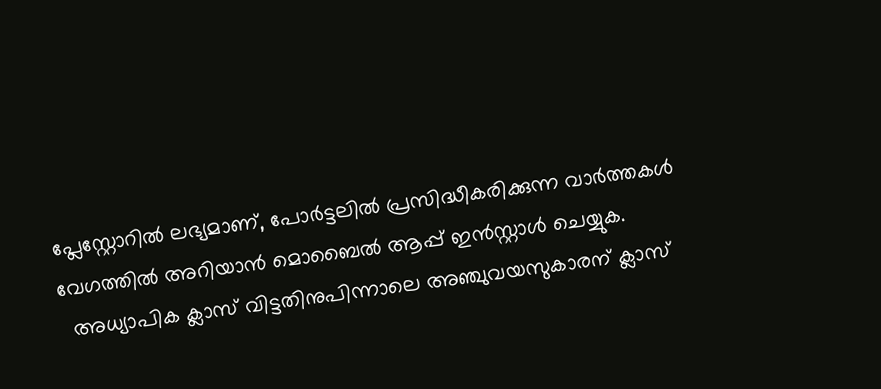പ്ലേസ്റ്റോറിൽ ലഭ്യമാണ്, പോർട്ടലിൽ പ്രസിദ്ധീകരിക്കുന്ന വാർത്തകൾ വേഗത്തിൽ അറിയാൻ മൊബൈൽ ആപ്പ് ഇൻസ്റ്റാൾ ചെയ്യുക.
  അധ്യാപിക ക്ലാസ് വിട്ടതിനുപിന്നാലെ അഞ്ചുവയസുകാരന് ക്ലാസ്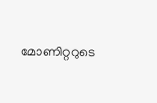മോണിറ്ററുടെ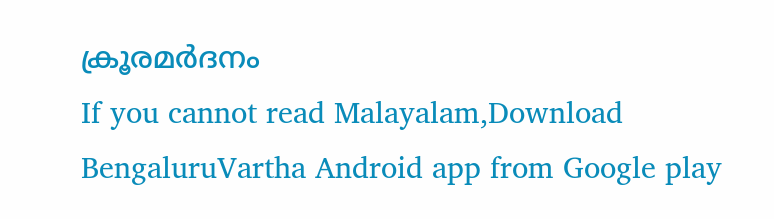ക്രൂരമർദനം
If you cannot read Malayalam,Download BengaluruVartha Android app from Google play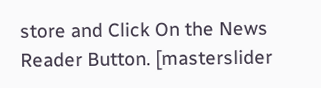store and Click On the News Reader Button. [masterslider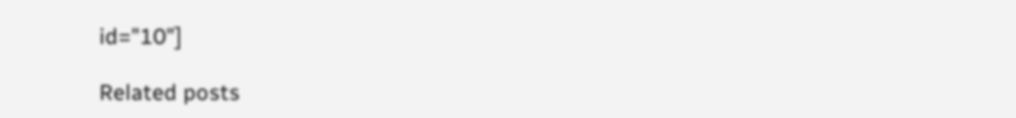id="10"]

Related posts